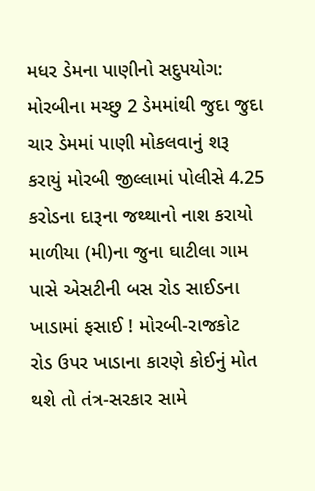મધર ડેમના પાણીનો સદુપયોગ: મોરબીના મચ્છુ 2 ડેમમાંથી જુદા જુદા ચાર ડેમમાં પાણી મોકલવાનું શરૂ કરાયું મોરબી જીલ્લામાં પોલીસે 4.25 કરોડના દારૂના જથ્થાનો નાશ કરાયો માળીયા (મી)ના જુના ઘાટીલા ગામ પાસે એસટીની બસ રોડ સાઈડના ખાડામાં ફસાઈ ! મોરબી-રાજકોટ રોડ ઉપર ખાડાના કારણે કોઈનું મોત થશે તો તંત્ર-સરકાર સામે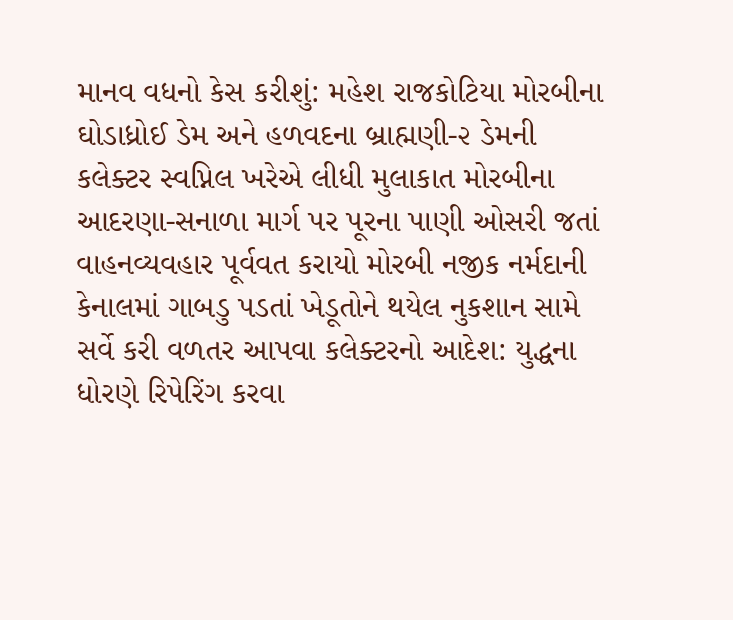માનવ વધનો કેસ કરીશું: મહેશ રાજકોટિયા મોરબીના ઘોડાધ્રોઈ ડેમ અને હળવદના બ્રાહ્મણી-૨ ડેમની કલેક્ટર સ્વપ્નિલ ખરેએ લીધી મુલાકાત મોરબીના આદરણા-સનાળા માર્ગ પર પૂરના પાણી ઓસરી જતાં વાહનવ્યવહાર પૂર્વવત કરાયો મોરબી નજીક નર્મદાની કેનાલમાં ગાબડુ પડતાં ખેડૂતોને થયેલ નુકશાન સામે સર્વે કરી વળતર આપવા કલેક્ટરનો આદેશ: યુદ્ધના ધોરણે રિપેરિંગ કરવા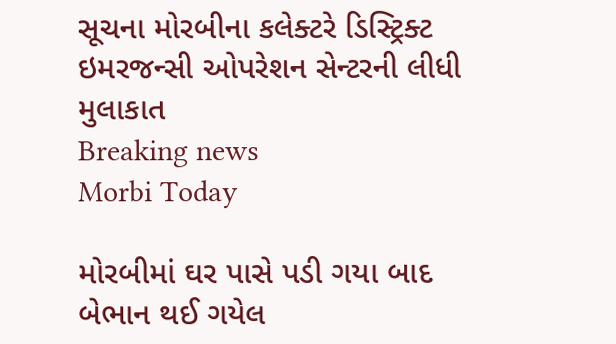સૂચના મોરબીના કલેક્ટરે ડિસ્ટ્રિક્ટ ઇમરજન્સી ઓપરેશન સેન્ટરની લીધી મુલાકાત
Breaking news
Morbi Today

મોરબીમાં ઘર પાસે પડી ગયા બાદ બેભાન થઈ ગયેલ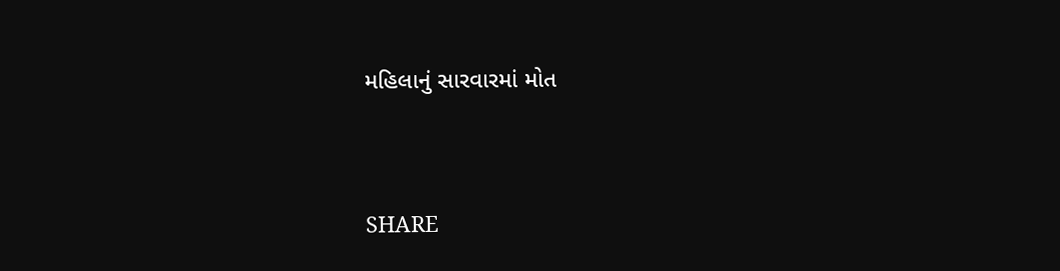મહિલાનું સારવારમાં મોત


SHARE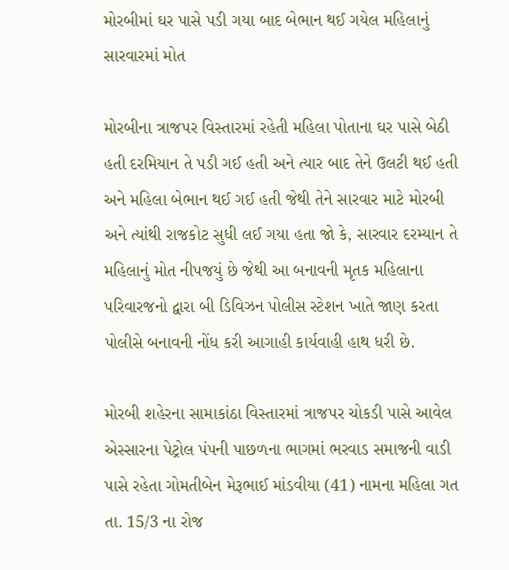મોરબીમાં ઘર પાસે પડી ગયા બાદ બેભાન થઈ ગયેલ મહિલાનું સારવારમાં મોત

મોરબીના ત્રાજપર વિસ્તારમાં રહેતી મહિલા પોતાના ઘર પાસે બેઠી હતી દરમિયાન તે પડી ગઈ હતી અને ત્યાર બાદ તેને ઉલટી થઈ હતી અને મહિલા બેભાન થઈ ગઈ હતી જેથી તેને સારવાર માટે મોરબી અને ત્યાંથી રાજકોટ સુધી લઈ ગયા હતા જો કે, સારવાર દરમ્યાન તે મહિલાનું મોત નીપજયું છે જેથી આ બનાવની મૃતક મહિલાના પરિવારજનો દ્વારા બી ડિવિઝન પોલીસ સ્ટેશન ખાતે જાણ કરતા પોલીસે બનાવની નોંધ કરી આગાહી કાર્યવાહી હાથ ધરી છે.

મોરબી શહેરના સામાકાંઠા વિસ્તારમાં ત્રાજપર ચોકડી પાસે આવેલ એસ્સારના પેટ્રોલ પંપની પાછળના ભાગમાં ભરવાડ સમાજની વાડી પાસે રહેતા ગોમતીબેન મેરૂભાઈ માંડવીયા (41) નામના મહિલા ગત તા. 15/3 ના રોજ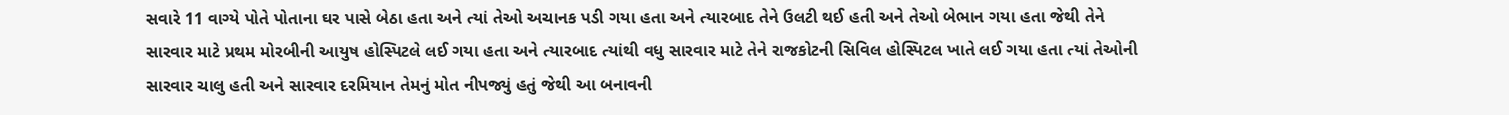સવારે 11 વાગ્યે પોતે પોતાના ઘર પાસે બેઠા હતા અને ત્યાં તેઓ અચાનક પડી ગયા હતા અને ત્યારબાદ તેને ઉલટી થઈ હતી અને તેઓ બેભાન ગયા હતા જેથી તેને સારવાર માટે પ્રથમ મોરબીની આયુષ હોસ્પિટલે લઈ ગયા હતા અને ત્યારબાદ ત્યાંથી વધુ સારવાર માટે તેને રાજકોટની સિવિલ હોસ્પિટલ ખાતે લઈ ગયા હતા ત્યાં તેઓની સારવાર ચાલુ હતી અને સારવાર દરમિયાન તેમનું મોત નીપજ્યું હતું જેથી આ બનાવની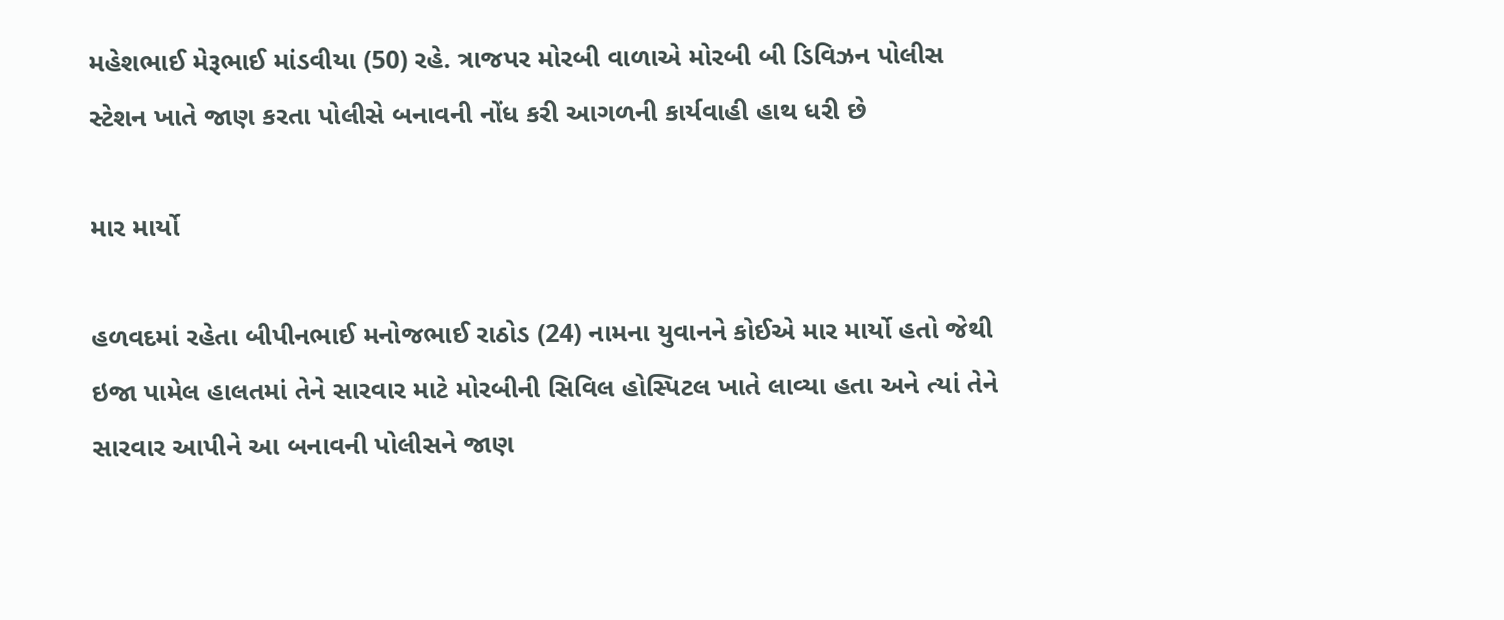મહેશભાઈ મેરૂભાઈ માંડવીયા (50) રહે. ત્રાજપર મોરબી વાળાએ મોરબી બી ડિવિઝન પોલીસ સ્ટેશન ખાતે જાણ કરતા પોલીસે બનાવની નોંધ કરી આગળની કાર્યવાહી હાથ ધરી છે

માર માર્યો

હળવદમાં રહેતા બીપીનભાઈ મનોજભાઈ રાઠોડ (24) નામના યુવાનને કોઈએ માર માર્યો હતો જેથી ઇજા પામેલ હાલતમાં તેને સારવાર માટે મોરબીની સિવિલ હોસ્પિટલ ખાતે લાવ્યા હતા અને ત્યાં તેને સારવાર આપીને આ બનાવની પોલીસને જાણ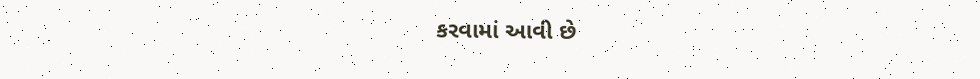કરવામાં આવી છે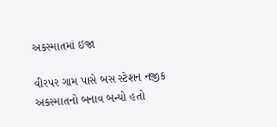અકસ્માતમાં ઇજા

વીરપર ગામ પાસે બસ સ્ટેશન નજીક અકસ્માતનો બનાવ બન્યો હતો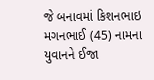જે બનાવમાં કિશનભાઇ મગનભાઈ (45) નામના યુવાનને ઈજા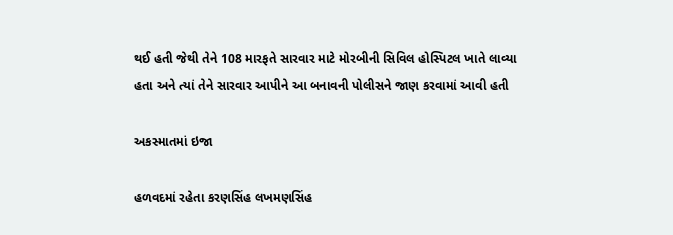થઈ હતી જેથી તેને 108 મારફતે સારવાર માટે મોરબીની સિવિલ હોસ્પિટલ ખાતે લાવ્યા હતા અને ત્યાં તેને સારવાર આપીને આ બનાવની પોલીસને જાણ કરવામાં આવી હતી

અકસ્માતમાં ઇજા

હળવદમાં રહેતા કરણસિંહ લખમણસિંહ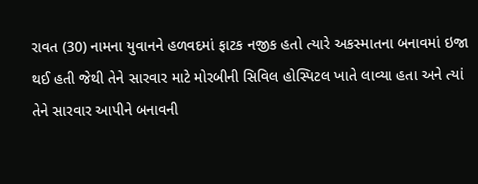રાવત (30) નામના યુવાનને હળવદમાં ફાટક નજીક હતો ત્યારે અકસ્માતના બનાવમાં ઇજા થઈ હતી જેથી તેને સારવાર માટે મોરબીની સિવિલ હોસ્પિટલ ખાતે લાવ્યા હતા અને ત્યાં તેને સારવાર આપીને બનાવની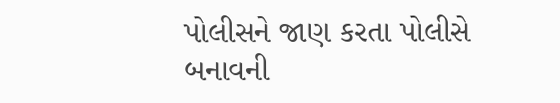પોલીસને જાણ કરતા પોલીસે બનાવની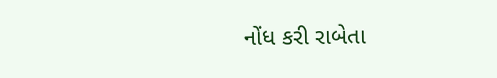નોંધ કરી રાબેતા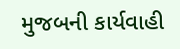મુજબની કાર્યવાહી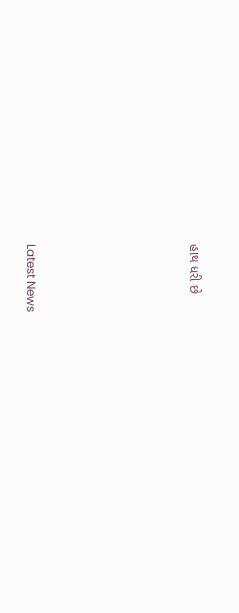હાથ ધરી છે






Latest News